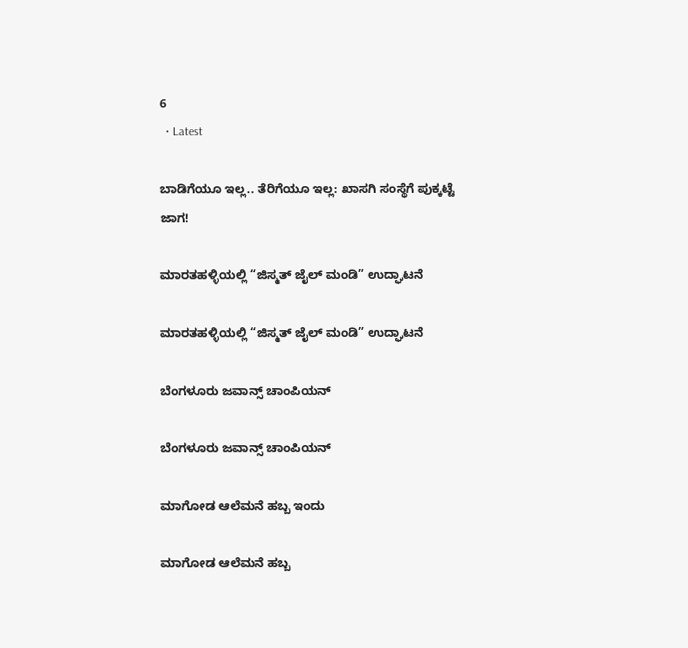6
  • Latest

ಬಾಡಿಗೆಯೂ ಇಲ್ಲ.. ತೆರಿಗೆಯೂ ಇಲ್ಲ: ಖಾಸಗಿ ಸಂಸ್ಥೆಗೆ ಪುಕ್ಕಟ್ಟೆ ಜಾಗ!

ಮಾರತಹಳ್ಳಿಯಲ್ಲಿ “ಜಿಸ್ಮತ್ ಜೈಲ್ ಮಂಡಿ” ಉದ್ಘಾಟನೆ

ಮಾರತಹಳ್ಳಿಯಲ್ಲಿ “ಜಿಸ್ಮತ್ ಜೈಲ್ ಮಂಡಿ” ಉದ್ಘಾಟನೆ

ಬೆಂಗಳೂರು ಜವಾನ್ಸ್ ಚಾಂಪಿಯನ್

ಬೆಂಗಳೂರು ಜವಾನ್ಸ್ ಚಾಂಪಿಯನ್

ಮಾಗೋಡ ಆಲೆಮನೆ ಹಬ್ಬ ಇಂದು

ಮಾಗೋಡ ಆಲೆಮನೆ ಹಬ್ಬ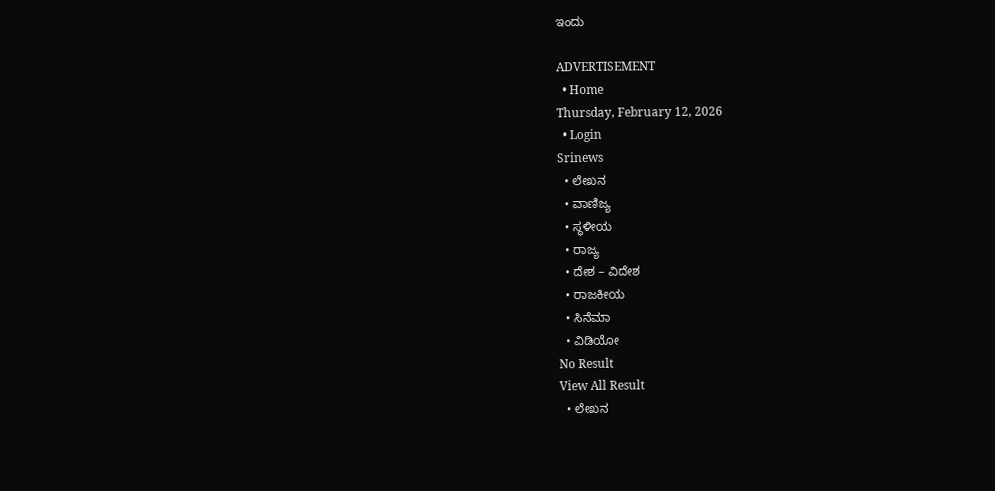ಇಂದು

ADVERTISEMENT
  • Home
Thursday, February 12, 2026
  • Login
Srinews
  • ಲೇಖನ
  • ವಾಣಿಜ್ಯ
  • ಸ್ಥಳೀಯ
  • ರಾಜ್ಯ
  • ದೇಶ – ವಿದೇಶ
  • ರಾಜಕೀಯ
  • ಸಿನೆಮಾ
  • ವಿಡಿಯೋ
No Result
View All Result
  • ಲೇಖನ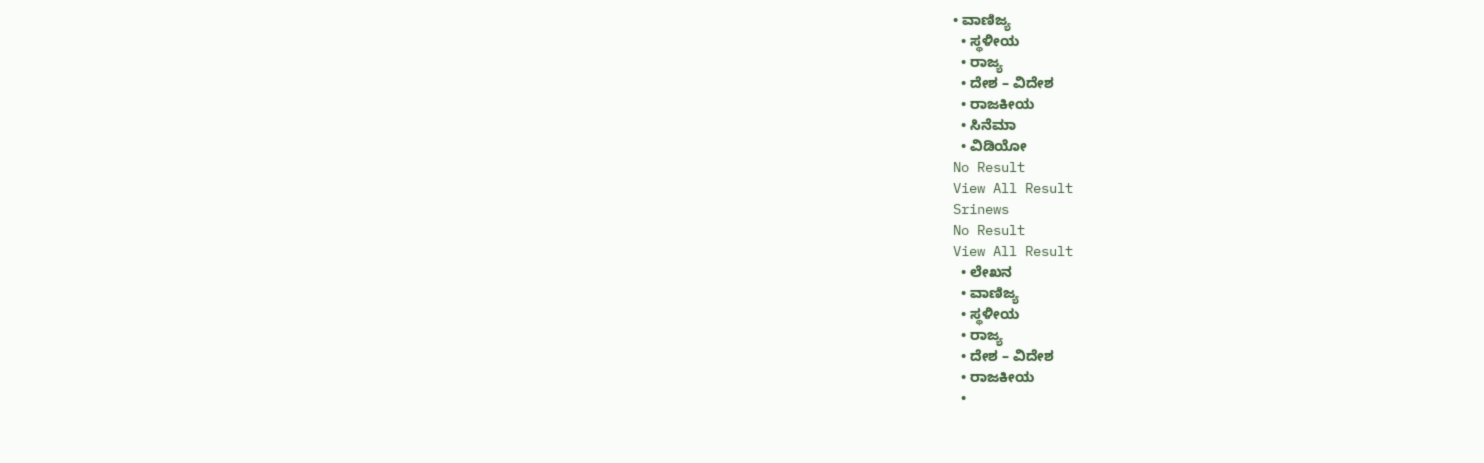• ವಾಣಿಜ್ಯ
  • ಸ್ಥಳೀಯ
  • ರಾಜ್ಯ
  • ದೇಶ – ವಿದೇಶ
  • ರಾಜಕೀಯ
  • ಸಿನೆಮಾ
  • ವಿಡಿಯೋ
No Result
View All Result
Srinews
No Result
View All Result
  • ಲೇಖನ
  • ವಾಣಿಜ್ಯ
  • ಸ್ಥಳೀಯ
  • ರಾಜ್ಯ
  • ದೇಶ – ವಿದೇಶ
  • ರಾಜಕೀಯ
  •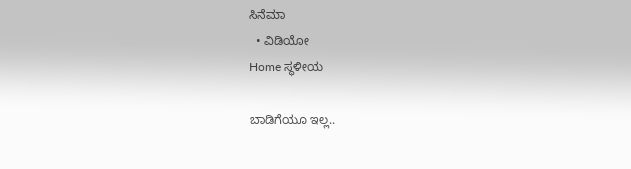ಸಿನೆಮಾ
  • ವಿಡಿಯೋ
Home ಸ್ಥಳೀಯ

ಬಾಡಿಗೆಯೂ ಇಲ್ಲ..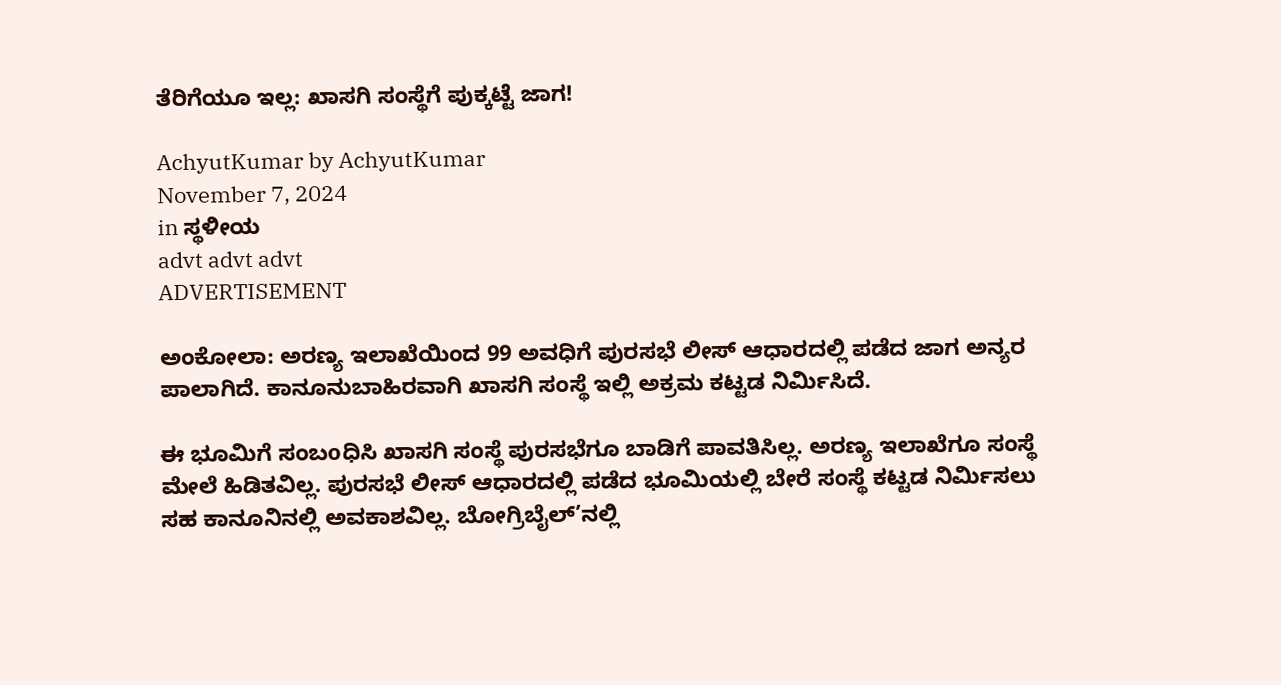ತೆರಿಗೆಯೂ ಇಲ್ಲ: ಖಾಸಗಿ ಸಂಸ್ಥೆಗೆ ಪುಕ್ಕಟ್ಟೆ ಜಾಗ!

AchyutKumar by AchyutKumar
November 7, 2024
in ಸ್ಥಳೀಯ
advt advt advt
ADVERTISEMENT

ಅಂಕೋಲಾ: ಅರಣ್ಯ ಇಲಾಖೆಯಿಂದ 99 ಅವಧಿಗೆ ಪುರಸಭೆ ಲೀಸ್ ಆಧಾರದಲ್ಲಿ ಪಡೆದ ಜಾಗ ಅನ್ಯರ ಪಾಲಾಗಿದೆ. ಕಾನೂನುಬಾಹಿರವಾಗಿ ಖಾಸಗಿ ಸಂಸ್ಥೆ ಇಲ್ಲಿ ಅಕ್ರಮ ಕಟ್ಟಡ ನಿರ್ಮಿಸಿದೆ.

ಈ ಭೂಮಿಗೆ ಸಂಬoಧಿಸಿ ಖಾಸಗಿ ಸಂಸ್ಥೆ ಪುರಸಭೆಗೂ ಬಾಡಿಗೆ ಪಾವತಿಸಿಲ್ಲ. ಅರಣ್ಯ ಇಲಾಖೆಗೂ ಸಂಸ್ಥೆ ಮೇಲೆ ಹಿಡಿತವಿಲ್ಲ. ಪುರಸಭೆ ಲೀಸ್ ಆಧಾರದಲ್ಲಿ ಪಡೆದ ಭೂಮಿಯಲ್ಲಿ ಬೇರೆ ಸಂಸ್ಥೆ ಕಟ್ಟಡ ನಿರ್ಮಿಸಲು ಸಹ ಕಾನೂನಿನಲ್ಲಿ ಅವಕಾಶವಿಲ್ಲ. ಬೋಗ್ರಿಬೈಲ್’ನಲ್ಲಿ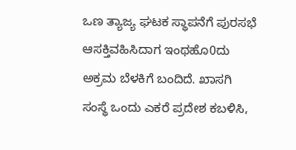ಒಣ ತ್ಯಾಜ್ಯ ಘಟಕ ಸ್ಥಾಪನೆಗೆ ಪುರಸಭೆ ಆಸಕ್ತಿವಹಿಸಿದಾಗ ಇಂಥಹೊ0ದು ಅಕ್ರಮ ಬೆಳಕಿಗೆ ಬಂದಿದೆ. ಖಾಸಗಿ ಸಂಸ್ಥೆ ಒಂದು ಎಕರೆ ಪ್ರದೇಶ ಕಬಳಿಸಿ,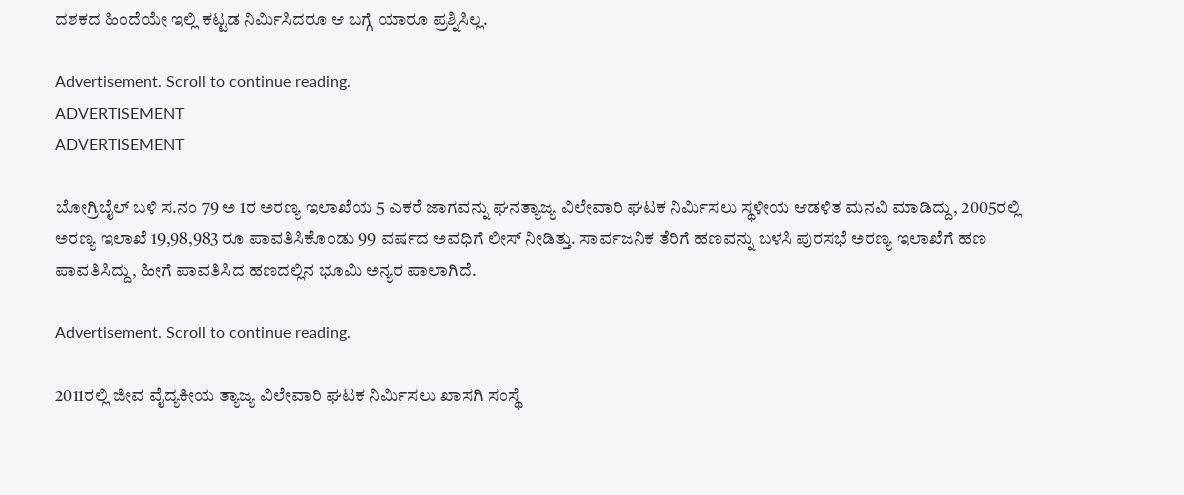ದಶಕದ ಹಿಂದೆಯೇ ಇಲ್ಲಿ ಕಟ್ಟಡ ನಿರ್ಮಿಸಿದರೂ ಆ ಬಗ್ಗೆ ಯಾರೂ ಪ್ರಶ್ನಿಸಿಲ್ಲ.

Advertisement. Scroll to continue reading.
ADVERTISEMENT
ADVERTISEMENT

ಬೋಗ್ರಿಬೈಲ್ ಬಳಿ ಸ.ನಂ 79 ಅ 1ರ ಅರಣ್ಯ ಇಲಾಖೆಯ 5 ಎಕರೆ ಜಾಗವನ್ನು ಘನತ್ಯಾಜ್ಯ ವಿಲೇವಾರಿ ಘಟಕ ನಿರ್ಮಿಸಲು ಸ್ಥಳೀಯ ಆಡಳಿತ ಮನವಿ ಮಾಡಿದ್ದು, 2005ರಲ್ಲಿ ಅರಣ್ಯ ಇಲಾಖೆ 19,98,983 ರೂ ಪಾವತಿಸಿಕೊಂಡು 99 ವರ್ಷದ ಅವಧಿಗೆ ಲೀಸ್ ನೀಡಿತ್ತು. ಸಾರ್ವಜನಿಕ ತೆರಿಗೆ ಹಣವನ್ನು ಬಳಸಿ ಪುರಸಭೆ ಅರಣ್ಯ ಇಲಾಖೆಗೆ ಹಣ ಪಾವತಿಸಿದ್ದು, ಹೀಗೆ ಪಾವತಿಸಿದ ಹಣದಲ್ಲಿನ ಭೂಮಿ ಅನ್ಯರ ಪಾಲಾಗಿದೆ.

Advertisement. Scroll to continue reading.

2011ರಲ್ಲಿ ಜೀವ ವೈದ್ಯಕೀಯ ತ್ಯಾಜ್ಯ ವಿಲೇವಾರಿ ಘಟಕ ನಿರ್ಮಿಸಲು ಖಾಸಗಿ ಸಂಸ್ಥೆ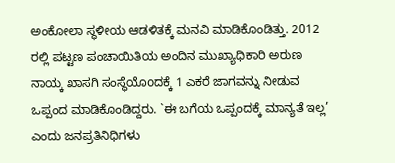ಅಂಕೋಲಾ ಸ್ಥಳೀಯ ಆಡಳಿತಕ್ಕೆ ಮನವಿ ಮಾಡಿಕೊಂಡಿತ್ತು. 2012 ರಲ್ಲಿ ಪಟ್ಟಣ ಪಂಚಾಯಿತಿಯ ಅಂದಿನ ಮುಖ್ಯಾಧಿಕಾರಿ ಅರುಣ ನಾಯ್ಕ ಖಾಸಗಿ ಸಂಸ್ಥೆಯೊoದಕ್ಕೆ 1 ಎಕರೆ ಜಾಗವನ್ನು ನೀಡುವ ಒಪ್ಪಂದ ಮಾಡಿಕೊಂಡಿದ್ದರು. `ಈ ಬಗೆಯ ಒಪ್ಪಂದಕ್ಕೆ ಮಾನ್ಯತೆ ಇಲ್ಲ’ ಎಂದು ಜನಪ್ರತಿನಿಧಿಗಳು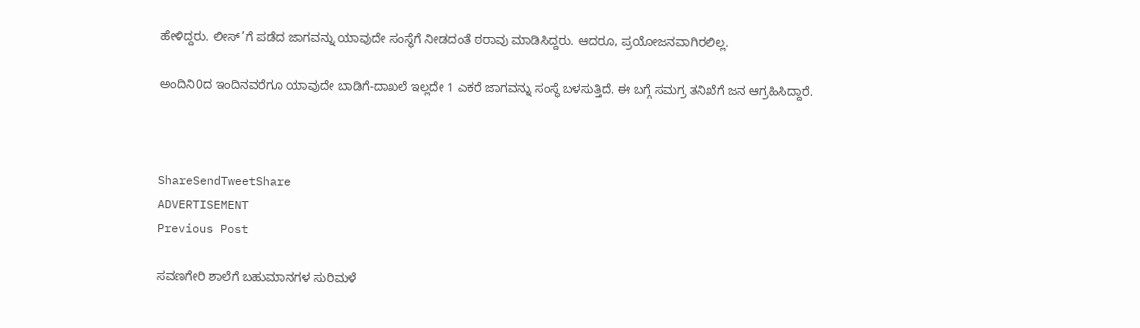ಹೇಳಿದ್ದರು. ಲೀಸ್’ಗೆ ಪಡೆದ ಜಾಗವನ್ನು ಯಾವುದೇ ಸಂಸ್ಥೆಗೆ ನೀಡದಂತೆ ಠರಾವು ಮಾಡಿಸಿದ್ದರು. ಆದರೂ, ಪ್ರಯೋಜನವಾಗಿರಲಿಲ್ಲ.

ಅಂದಿನಿ0ದ ಇಂದಿನವರೆಗೂ ಯಾವುದೇ ಬಾಡಿಗೆ-ದಾಖಲೆ ಇಲ್ಲದೇ 1 ಎಕರೆ ಜಾಗವನ್ನು ಸಂಸ್ಥೆ ಬಳಸುತ್ತಿದೆ. ಈ ಬಗ್ಗೆ ಸಮಗ್ರ ತನಿಖೆಗೆ ಜನ ಆಗ್ರಹಿಸಿದ್ದಾರೆ.



ShareSendTweetShare
ADVERTISEMENT
Previous Post

ಸವಣಗೇರಿ ಶಾಲೆಗೆ ಬಹುಮಾನಗಳ ಸುರಿಮಳೆ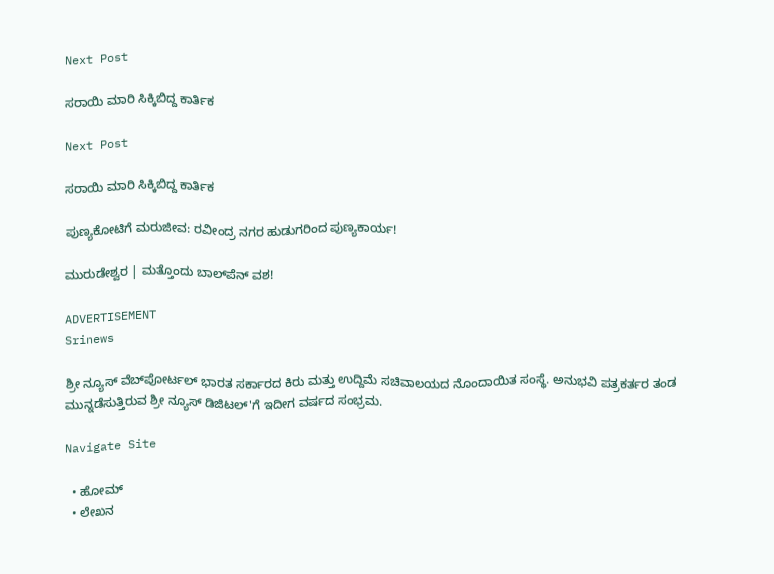Next Post

ಸರಾಯಿ ಮಾರಿ ಸಿಕ್ಕಿಬಿದ್ದ ಕಾರ್ತಿಕ

Next Post

ಸರಾಯಿ ಮಾರಿ ಸಿಕ್ಕಿಬಿದ್ದ ಕಾರ್ತಿಕ

ಪುಣ್ಯಕೋಟಿಗೆ ಮರುಜೀವ: ರವೀಂದ್ರ ನಗರ ಹುಡುಗರಿಂದ ಪುಣ್ಯಕಾರ್ಯ!

ಮುರುಡೇಶ್ವರ | ಮತ್ತೊಂದು ಬಾಲ್‌ಪೆನ್ ವಶ!

ADVERTISEMENT
Srinews

ಶ್ರೀ ನ್ಯೂಸ್ ವೆಬ್‌ಪೋರ್ಟಲ್ ಭಾರತ ಸರ್ಕಾರದ ಕಿರು ಮತ್ತು ಉದ್ದಿಮೆ ಸಚಿವಾಲಯದ ನೊಂದಾಯಿತ ಸಂಸ್ಥೆ. ಅನುಭವಿ ಪತ್ರಕರ್ತರ ತಂಡ ಮುನ್ನಡೆಸುತ್ತಿರುವ ಶ್ರೀ ನ್ಯೂಸ್ ಡಿಜಿಟಲ್'ಗೆ ಇದೀಗ ವರ್ಷದ ಸಂಭ್ರಮ.

Navigate Site

  • ಹೋಮ್
  • ಲೇಖನ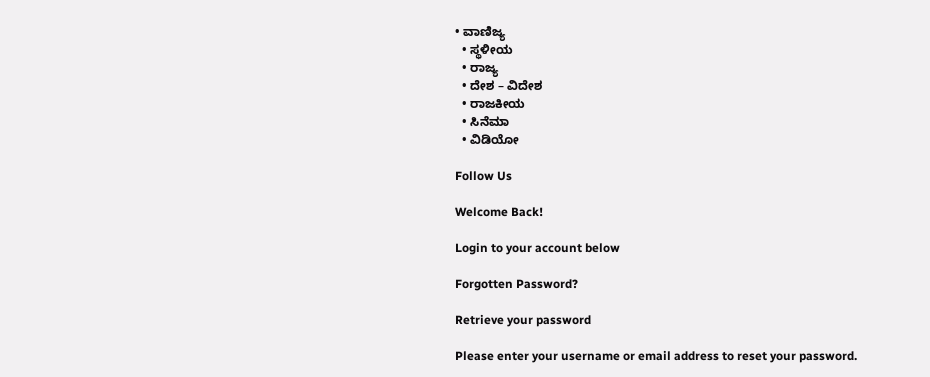• ವಾಣಿಜ್ಯ
  • ಸ್ಥಳೀಯ
  • ರಾಜ್ಯ
  • ದೇಶ – ವಿದೇಶ
  • ರಾಜಕೀಯ
  • ಸಿನೆಮಾ
  • ವಿಡಿಯೋ

Follow Us

Welcome Back!

Login to your account below

Forgotten Password?

Retrieve your password

Please enter your username or email address to reset your password.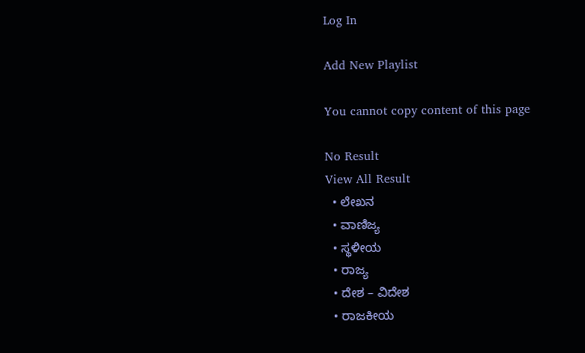Log In

Add New Playlist

You cannot copy content of this page

No Result
View All Result
  • ಲೇಖನ
  • ವಾಣಿಜ್ಯ
  • ಸ್ಥಳೀಯ
  • ರಾಜ್ಯ
  • ದೇಶ – ವಿದೇಶ
  • ರಾಜಕೀಯ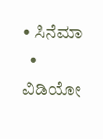• ಸಿನೆಮಾ
  • ವಿಡಿಯೋ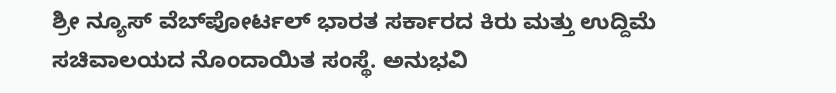ಶ್ರೀ ನ್ಯೂಸ್ ವೆಬ್‌ಪೋರ್ಟಲ್ ಭಾರತ ಸರ್ಕಾರದ ಕಿರು ಮತ್ತು ಉದ್ದಿಮೆ ಸಚಿವಾಲಯದ ನೊಂದಾಯಿತ ಸಂಸ್ಥೆ. ಅನುಭವಿ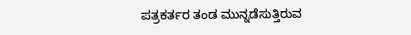ಪತ್ರಕರ್ತರ ತಂಡ ಮುನ್ನಡೆಸುತ್ತಿರುವ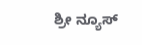ಶ್ರೀ ನ್ಯೂಸ್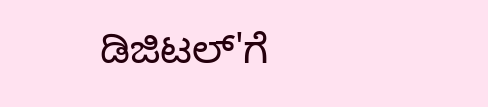ಡಿಜಿಟಲ್'ಗೆ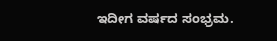ಇದೀಗ ವರ್ಷದ ಸಂಭ್ರಮ.